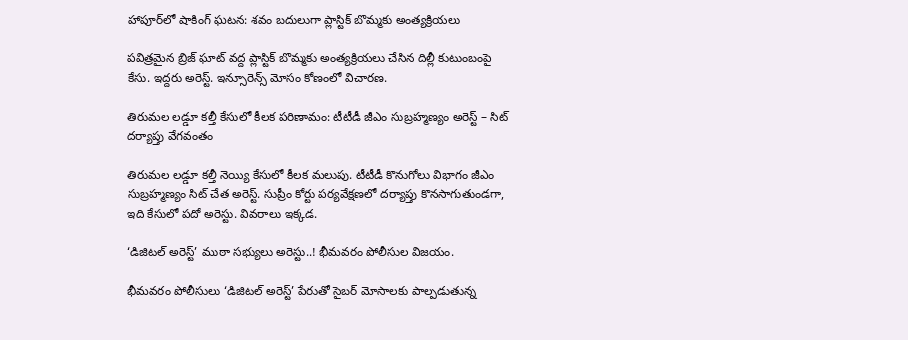హాపూర్‌లో షాకింగ్ ఘటన: శవం బదులుగా ప్లాస్టిక్ బొమ్మకు అంత్యక్రియలు

పవిత్రమైన బ్రిజ్ ఘాట్ వద్ద ప్లాస్టిక్ బొమ్మకు అంత్యక్రియలు చేసిన దిల్లీ కుటుంబంపై కేసు. ఇద్దరు అరెస్ట్. ఇన్సూరెన్స్ మోసం కోణంలో విచారణ.

తిరుమల లడ్డూ కల్తీ కేసులో కీలక పరిణామం: టీటీడీ జీఎం సుబ్రహ్మణ్యం అరెస్ట్ – సిట్ దర్యాప్తు వేగవంతం

తిరుమల లడ్డూ కల్తీ నెయ్యి కేసులో కీలక మలుపు. టీటీడీ కొనుగోలు విభాగం జీఎం సుబ్రహ్మణ్యం సిట్ చేత అరెస్ట్. సుప్రీం కోర్టు పర్యవేక్షణలో దర్యాప్తు కొనసాగుతుండగా, ఇది కేసులో పదో అరెస్టు. వివరాలు ఇక్కడ.

‘డిజిటల్ అరెస్ట్’ ముఠా సభ్యులు అరెస్టు..! భీమవరం పోలీసుల విజయం.

భీమవరం పోలీసులు ‘డిజిటల్ అరెస్ట్’ పేరుతో సైబర్ మోసాలకు పాల్పడుతున్న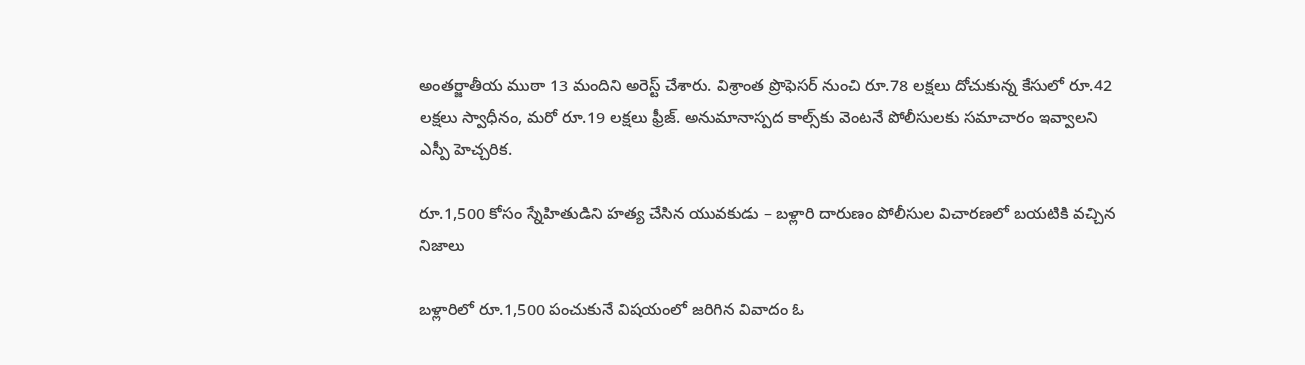అంతర్జాతీయ ముఠా 13 మందిని అరెస్ట్ చేశారు. విశ్రాంత ప్రొఫెసర్ నుంచి రూ.78 లక్షలు దోచుకున్న కేసులో రూ.42 లక్షలు స్వాధీనం, మరో రూ.19 లక్షలు ఫ్రీజ్. అనుమానాస్పద కాల్స్‌కు వెంటనే పోలీసులకు సమాచారం ఇవ్వాలని ఎస్పీ హెచ్చరిక.

రూ.1,500 కోసం స్నేహితుడిని హత్య చేసిన యువకుడు – బళ్లారి దారుణం పోలీసుల విచారణలో బయటికి వచ్చిన నిజాలు

బళ్లారిలో రూ.1,500 పంచుకునే విషయంలో జరిగిన వివాదం ఓ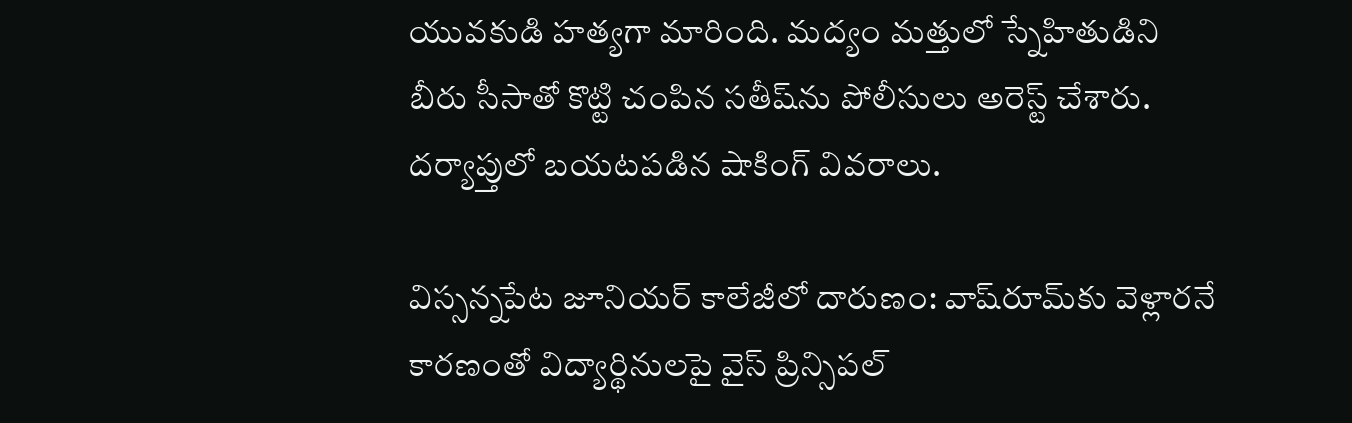యువకుడి హత్యగా మారింది. మద్యం మత్తులో స్నేహితుడిని బీరు సీసాతో కొట్టి చంపిన సతీష్‌ను పోలీసులు అరెస్ట్ చేశారు. దర్యాప్తులో బయటపడిన షాకింగ్ వివరాలు.

విస్సన్నపేట జూనియర్ కాలేజీలో దారుణం: వాష్‌రూమ్‌కు వెళ్లారనే కారణంతో విద్యార్థినులపై వైస్ ప్రిన్సిపల్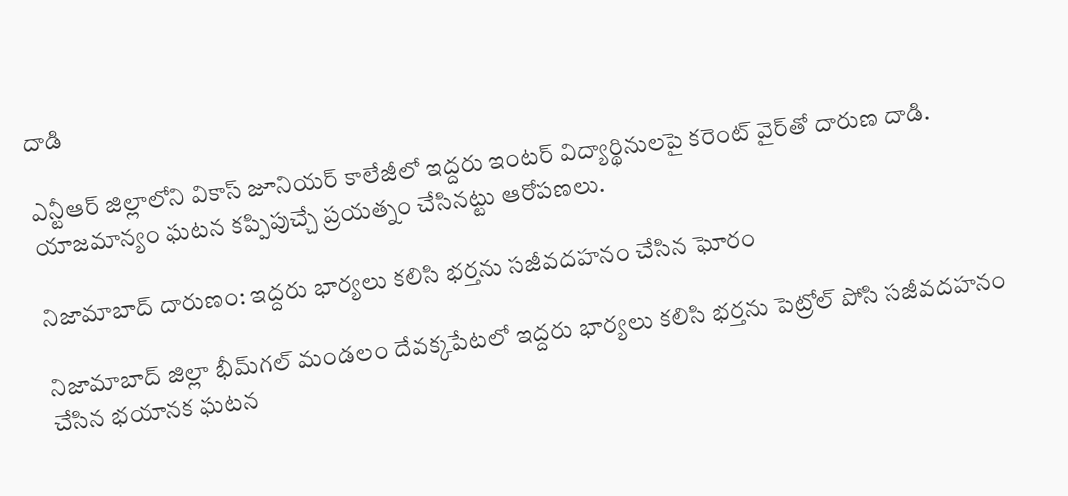దాడి

ఎన్టీఆర్ జిల్లాలోని వికాస్ జూనియర్ కాలేజీలో ఇద్దరు ఇంటర్ విద్యార్థినులపై కరెంట్ వైర్‌తో దారుణ దాడి. యాజమాన్యం ఘటన కప్పిపుచ్చే ప్రయత్నం చేసినట్టు ఆరోపణలు.

నిజామాబాద్‌ దారుణం: ఇద్దరు భార్యలు కలిసి భర్తను సజీవదహనం చేసిన ఘోరం

నిజామాబాద్ జిల్లా భీమ్‌గల్ మండలం దేవక్కపేటలో ఇద్దరు భార్యలు కలిసి భర్తను పెట్రోల్ పోసి సజీవదహనం చేసిన భయానక ఘటన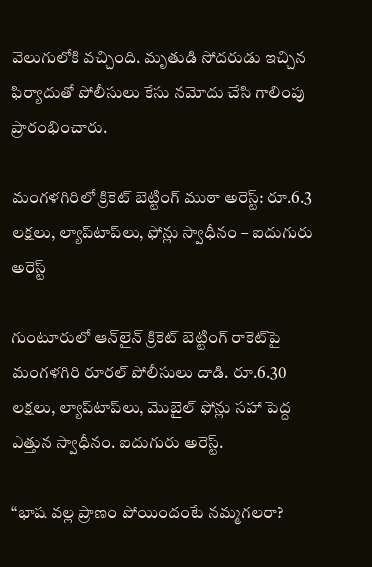వెలుగులోకి వచ్చింది. మృతుడి సోదరుడు ఇచ్చిన ఫిర్యాదుతో పోలీసులు కేసు నమోదు చేసి గాలింపు ప్రారంభించారు.

మంగళగిరిలో క్రికెట్ బెట్టింగ్ ముఠా అరెస్ట్: రూ.6.3 లక్షలు, ల్యాప్‌టాప్‌లు, ఫోన్లు స్వాధీనం – ఐదుగురు అరెస్ట్

గుంటూరులో ఆన్‌లైన్ క్రికెట్ బెట్టింగ్ రాకెట్‌పై మంగళగిరి రూరల్ పోలీసులు దాడి. రూ.6.30 లక్షలు, ల్యాప్‌టాప్‌లు, మొబైల్ ఫోన్లు సహా పెద్ద ఎత్తున స్వాధీనం. ఐదుగురు అరెస్ట్.

“భాష వల్ల ప్రాణం పోయిందంటే నమ్మగలరా?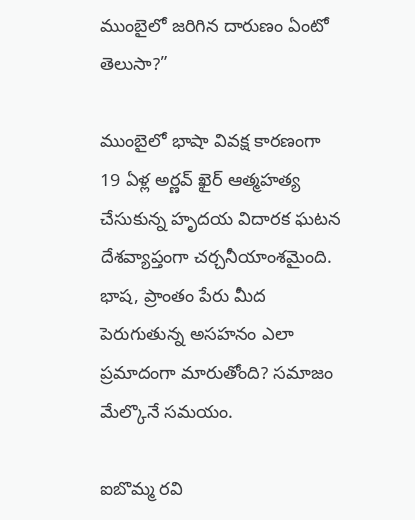ముంబైలో జరిగిన దారుణం ఏంటో తెలుసా?”

ముంబైలో భాషా వివక్ష కారణంగా 19 ఏళ్ల అర్ణవ్ ఖైర్ ఆత్మహత్య చేసుకున్న హృదయ విదారక ఘటన దేశవ్యాప్తంగా చర్చనీయాంశమైంది. భాష, ప్రాంతం పేరు మీద పెరుగుతున్న అసహనం ఎలా ప్రమాదంగా మారుతోంది? సమాజం మేల్కొనే సమయం.

ఐబొమ్మ రవి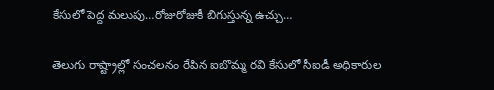కేసులో పెద్ద మలుపు…రోజురోజుకీ బిగుస్తున్న ఉచ్చు…

తెలుగు రాష్ట్రాల్లో సంచలనం రేపిన ఐబొమ్మ రవి కేసులో సీఐడీ అధికారుల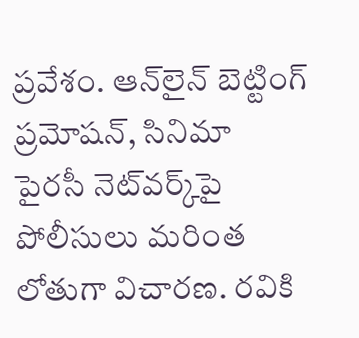ప్రవేశం. ఆన్‌లైన్ బెట్టింగ్ ప్రమోషన్, సినిమా పైరసీ నెట్‌వర్క్‌పై పోలీసులు మరింత లోతుగా విచారణ. రవికి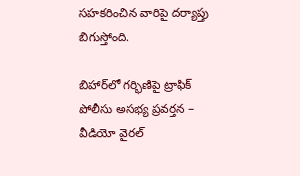సహకరించిన వారిపై దర్యాప్తు బిగుస్తోంది.

బిహార్‌లో గర్భిణిపై ట్రాఫిక్ పోలీసు అసభ్య ప్రవర్తన – వీడియో వైరల్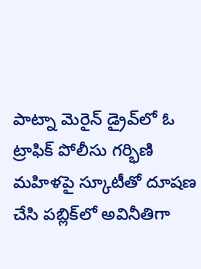పాట్నా మెరైన్ డ్రైవ్‌లో ఓ ట్రాఫిక్ పోలీసు గర్భిణి మహిళపై స్కూటీతో దూషణ చేసి పబ్లిక్‌లో అవినీతిగా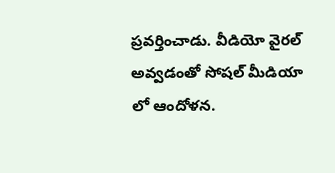ప్రవర్తించాడు. వీడియో వైరల్ అవ్వడంతో సోషల్ మీడియా లో ఆందోళన.